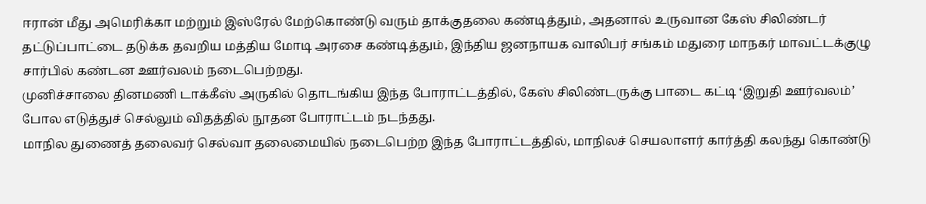ஈரான் மீது அமெரிக்கா மற்றும் இஸ்ரேல் மேற்கொண்டு வரும் தாக்குதலை கண்டித்தும், அதனால் உருவான கேஸ் சிலிண்டர் தட்டுப்பாட்டை தடுக்க தவறிய மத்திய மோடி அரசை கண்டித்தும், இந்திய ஜனநாயக வாலிபர் சங்கம் மதுரை மாநகர் மாவட்டக்குழு சார்பில் கண்டன ஊர்வலம் நடைபெற்றது.
முனிச்சாலை தினமணி டாக்கீஸ் அருகில் தொடங்கிய இந்த போராட்டத்தில், கேஸ் சிலிண்டருக்கு பாடை கட்டி ‘இறுதி ஊர்வலம்’ போல எடுத்துச் செல்லும் விதத்தில் நூதன போராட்டம் நடந்தது.
மாநில துணைத் தலைவர் செல்வா தலைமையில் நடைபெற்ற இந்த போராட்டத்தில், மாநிலச் செயலாளர் கார்த்தி கலந்து கொண்டு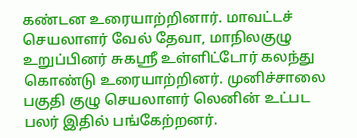கண்டன உரையாற்றினார். மாவட்டச் செயலாளர் வேல் தேவா, மாநிலகுழு உறுப்பினர் சுகஸ்ரீ உள்ளிட்டோர் கலந்து கொண்டு உரையாற்றினர். முனிச்சாலை பகுதி குழு செயலாளர் லெனின் உட்பட பலர் இதில் பங்கேற்றனர்.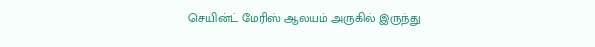செயின்ட் மேரிஸ் ஆலயம் அருகில் இருந்து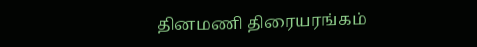தினமணி திரையரங்கம்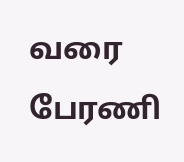வரை பேரணி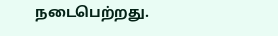நடைபெற்றது.